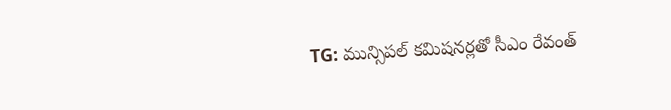TG: మున్సిపల్ కమిషనర్లతో సీఎం రేవంత్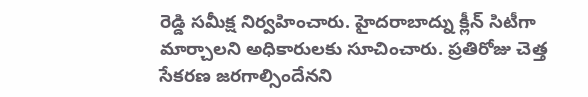రెడ్డి సమీక్ష నిర్వహించారు. హైదరాబాద్ను క్లీన్ సిటీగా మార్చాలని అధికారులకు సూచించారు. ప్రతిరోజు చెత్త సేకరణ జరగాల్సిందేనని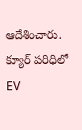ఆదేశించారు. క్యూర్ పరిధిలో EV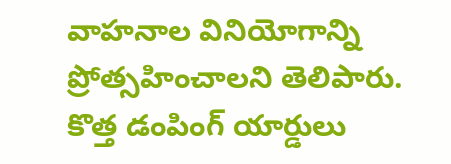వాహనాల వినియోగాన్ని ప్రోత్సహించాలని తెలిపారు. కొత్త డంపింగ్ యార్డులు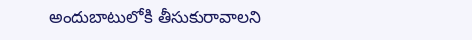అందుబాటులోకి తీసుకురావాలని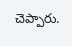చెప్పారు.